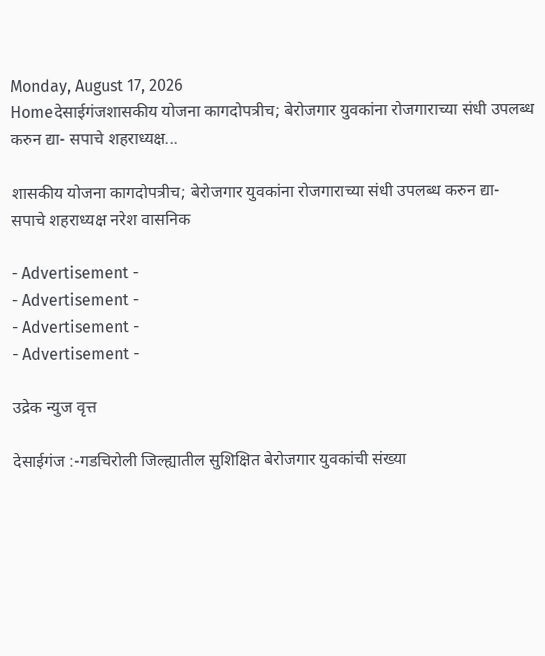Monday, August 17, 2026
Homeदेसाईगंजशासकीय योजना कागदोपत्रीच; बेरोजगार युवकांना रोजगाराच्या संधी उपलब्ध करुन द्या- सपाचे शहराध्यक्ष...

शासकीय योजना कागदोपत्रीच; बेरोजगार युवकांना रोजगाराच्या संधी उपलब्ध करुन द्या- सपाचे शहराध्यक्ष नरेश वासनिक

- Advertisement -
- Advertisement -
- Advertisement -
- Advertisement -

उद्रेक न्युज वृत्त

देसाईगंज :-गडचिरोली जिल्ह्यातील सुशिक्षित बेरोजगार युवकांची संख्या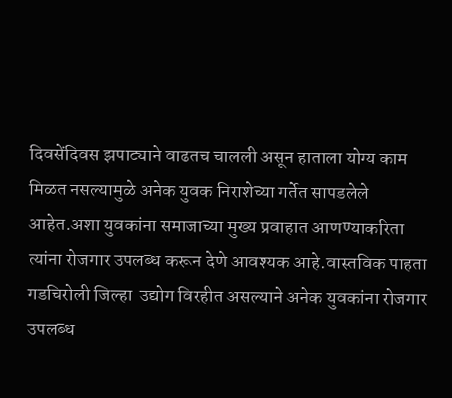दिवसेंदिवस झपाट्याने वाढतच चालली असून हाताला योग्य काम मिळत नसल्यामुळे अनेक युवक निराशेच्या गर्तेत सापडलेले आहेत.अशा युवकांना समाजाच्या मुख्य प्रवाहात आणण्याकरिता त्यांना रोजगार उपलब्ध करून देणे आवश्यक आहे.वास्तविक पाहता गडचिरोली जिल्हा  उद्योग विरहीत असल्याने अनेक युवकांना रोजगार उपलब्ध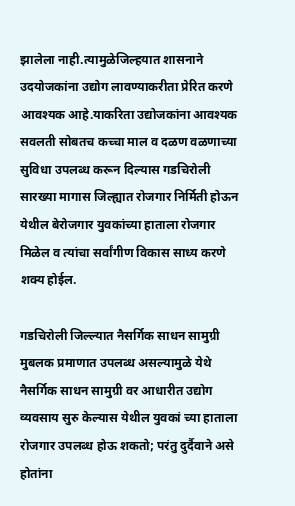झालेला नाही.त्यामुळेजिल्हयात शासनाने उदयोजकांना उद्योग लावण्याकरीता प्रेरित करणे आवश्यक आहे.याकरिता उद्योजकांना आवश्यक सवलती सोबतच कच्चा माल व दळण वळणाच्या सुविधा उपलब्ध करून दिल्यास गडचिरोली सारख्या मागास जिल्ह्यात रोजगार निर्मिती होऊन येथील बेरोजगार युवकांच्या हाताला रोजगार मिळेल व त्यांचा सर्वांगीण विकास साध्य करणे शक्य होईल.

गडचिरोली जिल्ल्यात नैसर्गिक साधन सामुग्री मुबलक प्रमाणात उपलब्ध असल्यामुळे येथे नैसर्गिक साधन सामुग्री वर आधारीत उद्योग व्यवसाय सुरु केल्यास येथील युवकां च्या हाताला रोजगार उपलब्ध होऊ शकतो; परंतु दुर्दैवाने असे होतांना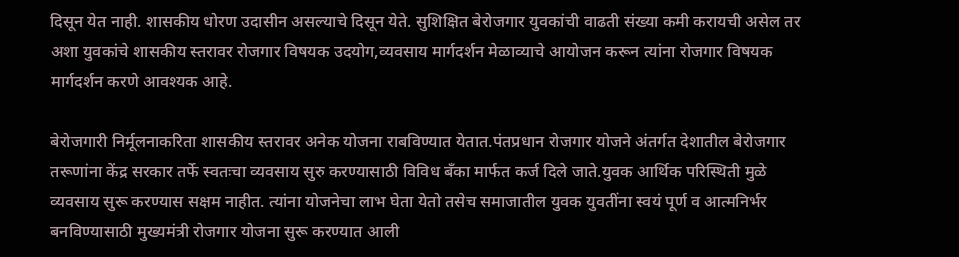दिसून येत नाही. शासकीय धोरण उदासीन असल्याचे दिसून येते. सुशिक्षित बेरोजगार युवकांची वाढती संख्या कमी करायची असेल तर अशा युवकांचे शासकीय स्तरावर रोजगार विषयक उदयोग,व्यवसाय मार्गदर्शन मेळाव्याचे आयोजन करून त्यांना रोजगार विषयक मार्गदर्शन करणे आवश्यक आहे.

बेरोजगारी निर्मूलनाकरिता शासकीय स्तरावर अनेक योजना राबविण्यात येतात.पंतप्रधान रोजगार योजने अंतर्गत देशातील बेरोजगार तरूणांना केंद्र सरकार तर्फे स्वतःचा व्यवसाय सुरु करण्यासाठी विविध बँका मार्फत कर्ज दिले जाते.युवक आर्थिक परिस्थिती मुळे व्यवसाय सुरू करण्यास सक्षम नाहीत. त्यांना योजनेचा लाभ घेता येतो तसेच समाजातील युवक युवतींना स्वयं पूर्ण व आत्मनिर्भर बनविण्यासाठी मुख्यमंत्री रोजगार योजना सुरू करण्यात आली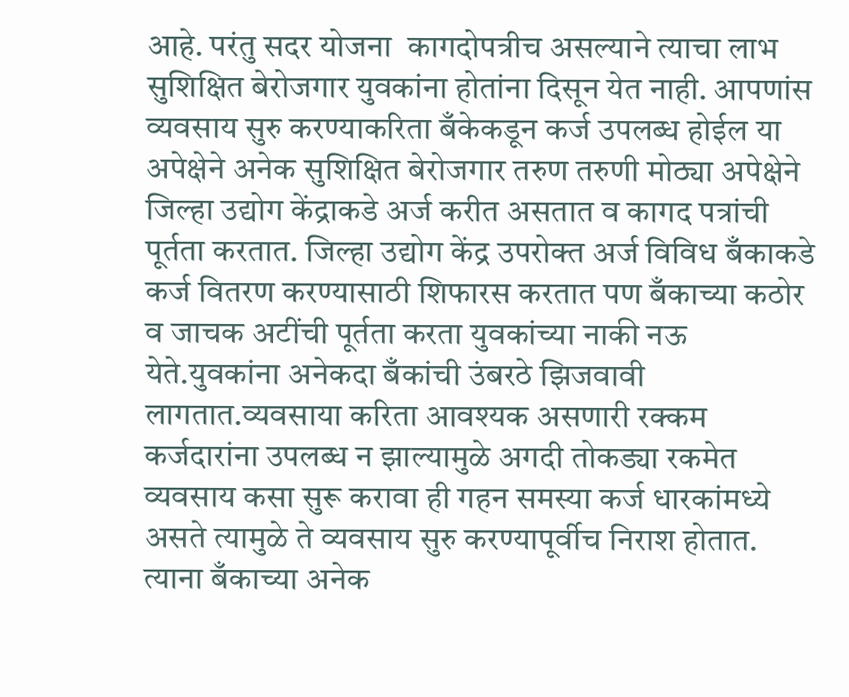आहे. परंतु सदर योजना  कागदोपत्रीच असल्याने त्याचा लाभ सुशिक्षित बेरोजगार युवकांना होतांना दिसून येत नाही. आपणांस व्यवसाय सुरु करण्याकरिता बँकेकडून कर्ज उपलब्ध होईल या अपेक्षेने अनेक सुशिक्षित बेरोजगार तरुण तरुणी मोठ्या अपेक्षेने जिल्हा उद्योग केंद्राकडे अर्ज करीत असतात व कागद पत्रांची पूर्तता करतात. जिल्हा उद्योग केंद्र उपरोक्त अर्ज विविध बँकाकडे कर्ज वितरण करण्यासाठी शिफारस करतात पण बँकाच्या कठोर व जाचक अटींची पूर्तता करता युवकांच्या नाकी नऊ येते.युवकांना अनेकदा बँकांची उंबरठे झिजवावी लागतात.व्यवसाया करिता आवश्यक असणारी रक्कम कर्जदारांना उपलब्ध न झाल्यामुळे अगदी तोकड्या रकमेत व्यवसाय कसा सुरू करावा ही गहन समस्या कर्ज धारकांमध्ये असते त्यामुळे ते व्यवसाय सुरु करण्यापूर्वीच निराश होतात. त्याना बँकाच्या अनेक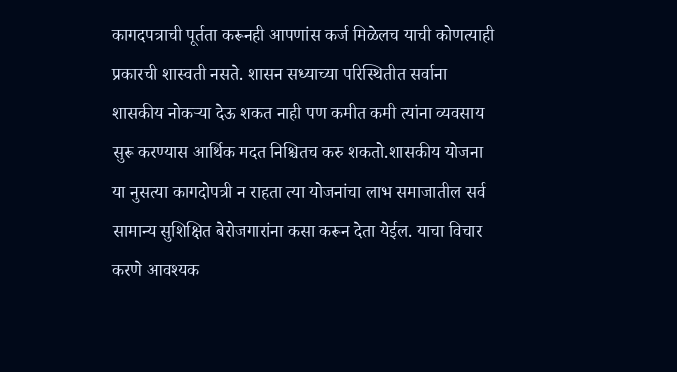कागदपत्राची पूर्तता करूनही आपणांस कर्ज मिळेलच याची कोणत्याही प्रकारची शास्वती नसते. शासन सध्याच्या परिस्थितीत सर्वाना शासकीय नोकऱ्या देऊ शकत नाही पण कमीत कमी त्यांना व्यवसाय सुरू करण्यास आर्थिक मदत निश्चितच करु शकतो.शासकीय योजना या नुसत्या कागदोपत्री न राहता त्या योजनांचा लाभ समाजातील सर्व सामान्य सुशिक्षित बेरोजगारांना कसा करून देता येईल. याचा विचार करणे आवश्यक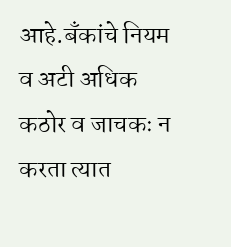आहे.बँकांचे नियम व अटी अधिक कठोर व जाचकः न करता त्यात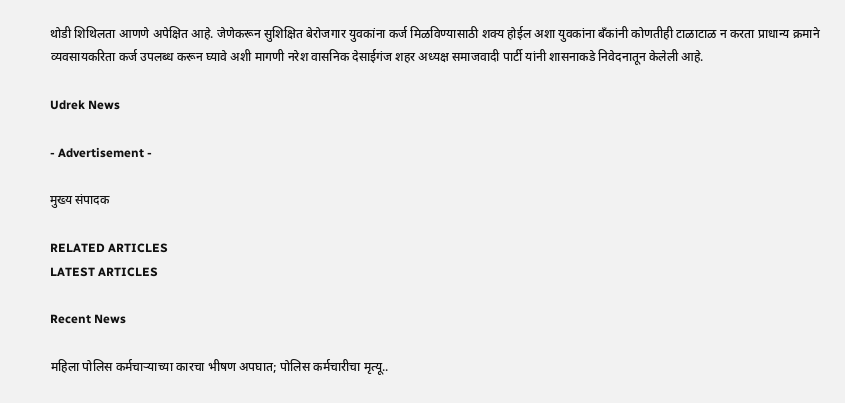थोडी शिथिलता आणणे अपेक्षित आहे. जेणेकरून सुशिक्षित बेरोजगार युवकांना कर्ज मिळविण्यासाठी शक्य होईल अशा युवकांना बँकांनी कोणतीही टाळाटाळ न करता प्राधान्य क्रमाने व्यवसायकरिता कर्ज उपलब्ध करून घ्यावे अशी मागणी नरेश वासनिक देसाईगंज शहर अध्यक्ष समाजवादी पार्टी यांनी शासनाकडे निवेदनातून केलेली आहे.

Udrek News

- Advertisement -

मुख्य संपादक

RELATED ARTICLES
LATEST ARTICLES

Recent News

महिला पोलिस कर्मचाऱ्याच्या कारचा भीषण अपघात; पोलिस कर्मचारीचा मृत्यू..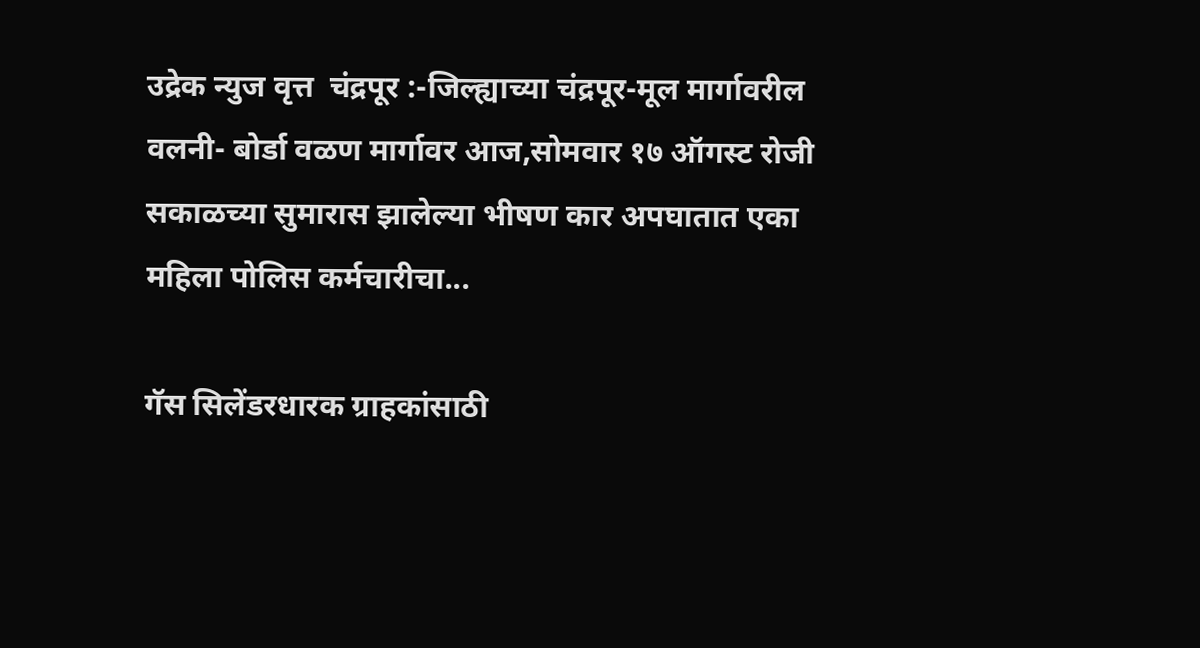उद्रेक न्युज वृत्त  चंद्रपूर :-जिल्ह्याच्या चंद्रपूर-मूल मार्गावरील वलनी- बोर्डा वळण मार्गावर आज,सोमवार १७ ऑगस्ट रोजी सकाळच्या सुमारास झालेल्या भीषण कार अपघातात एका महिला पोलिस कर्मचारीचा...

गॅस सिलेंडरधारक ग्राहकांसाठी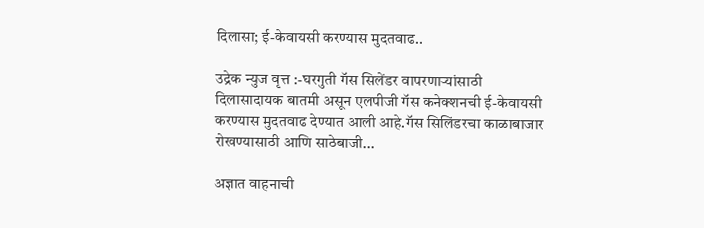दिलासा; ई-केवायसी करण्यास मुदतवाढ..

उद्रेक न्युज वृत्त :-घरगुती गॅस सिलेंडर वापरणाऱ्यांसाठी दिलासादायक बातमी असून एलपीजी गॅस कनेक्शनची ई-केवायसी करण्यास मुदतवाढ देण्यात आली आहे.गॅस सिलिंडरचा काळाबाजार रोखण्यासाठी आणि साठेबाजी...

अज्ञात वाहनाची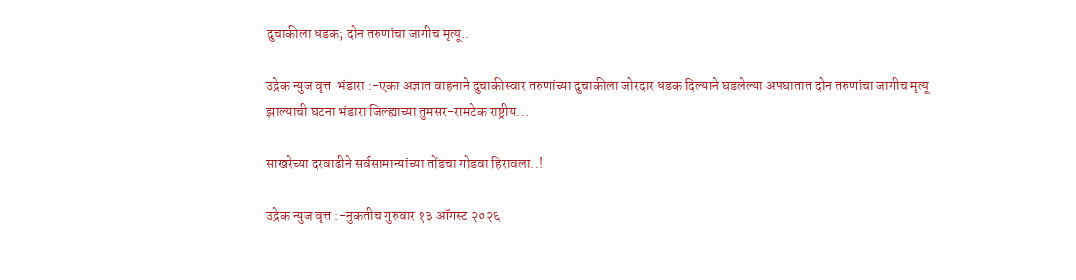दुचाकीला धडक; दोन तरुणांचा जागीच मृत्यू..

उद्रेक न्युज वृत्त  भंडारा :-एका अज्ञात वाहनाने दुचाकीस्वार तरुणांच्या दुचाकीला जोरदार धडक दिल्याने घडलेल्या अपघातात दोन तरुणांचा जागीच मृत्यू झाल्याची घटना भंडारा जिल्ह्याच्या तुमसर-रामटेक राष्ट्रीय...

साखरेच्या दरवाढीने सर्वसामान्यांच्या तोंडचा गोडवा हिरावला..!

उद्रेक न्युज वृत्त :-नुकतीच गुरुवार १३ ऑगस्ट २०२६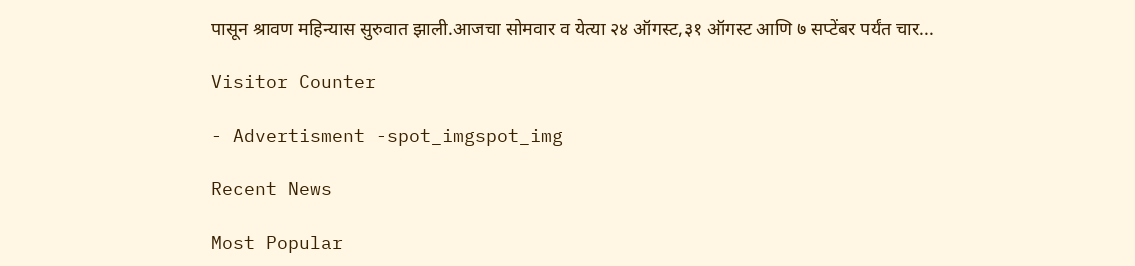पासून श्रावण महिन्यास सुरुवात झाली.आजचा सोमवार व येत्या २४ ऑगस्ट,३१ ऑगस्ट आणि ७ सप्टेंबर पर्यंत चार...

Visitor Counter

- Advertisment -spot_imgspot_img

Recent News

Most Popular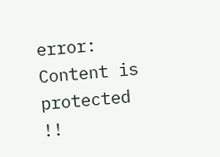error: Content is protected !!